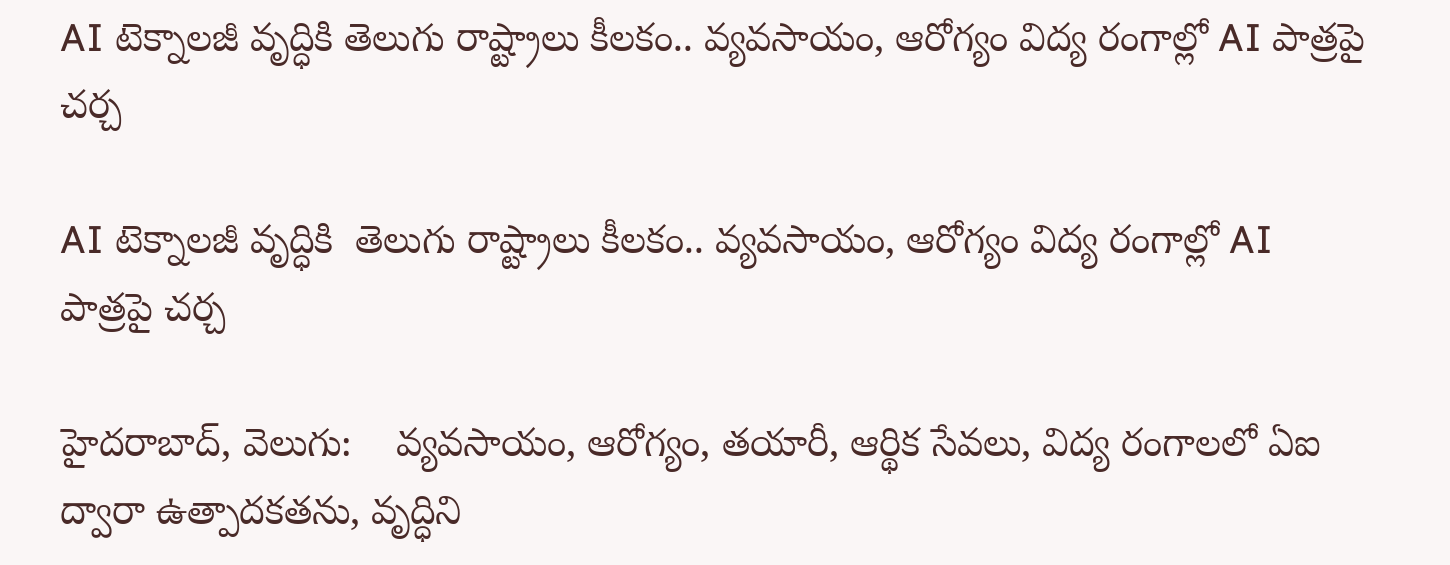AI టెక్నాలజీ వృద్ధికి తెలుగు రాష్ట్రాలు కీలకం.. వ్యవసాయం, ఆరోగ్యం విద్య రంగాల్లో AI పాత్రపై చర్చ

AI టెక్నాలజీ వృద్ధికి  తెలుగు రాష్ట్రాలు కీలకం.. వ్యవసాయం, ఆరోగ్యం విద్య రంగాల్లో AI పాత్రపై చర్చ

హైదరాబాద్, వెలుగు:    వ్యవసాయం, ఆరోగ్యం, తయారీ, ఆర్థిక సేవలు, విద్య రంగాలలో ఏఐ ద్వారా ఉత్పాదకతను, వృద్ధిని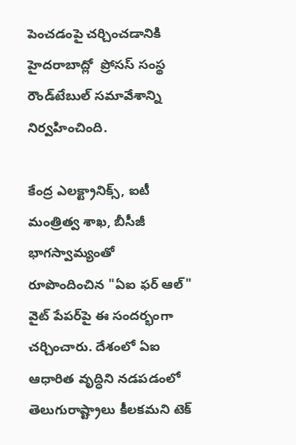పెంచడంపై చర్చించడానికి హైదరాబాద్లో  ప్రోసస్ సంస్థ  రౌండ్‌‌టేబుల్ సమావేశాన్ని నిర్వహించింది.

కేంద్ర ఎలక్ట్రానిక్స్, ఐటీ మంత్రిత్వ శాఖ, బీసీజీ భాగస్వామ్యంతో రూపొందించిన "ఏఐ ఫర్ ఆల్" వైట్ పేపర్‌‌పై ఈ సందర్భంగా చర్చించారు. దేశంలో ఏఐ ఆధారిత వృద్ధిని నడపడంలో తెలుగురాష్ట్రాలు కీలకమని టెక్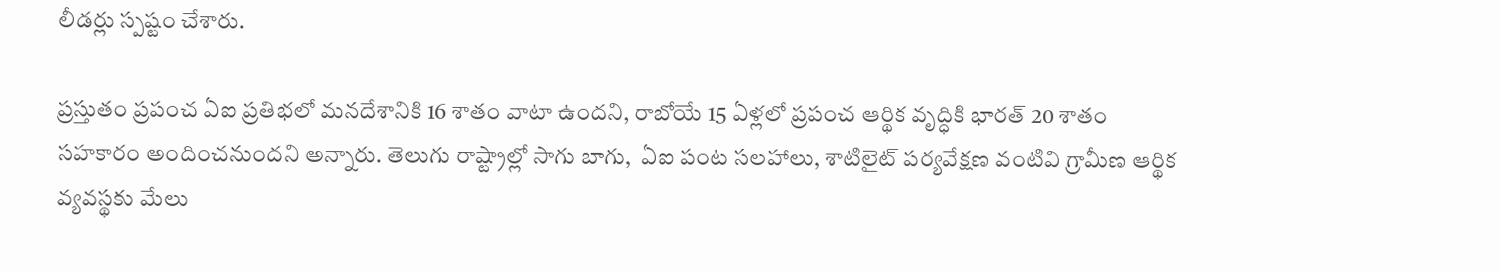లీడర్లు స్పష్టం చేశారు.

ప్రస్తుతం ప్రపంచ ఏఐ ప్రతిభలో మనదేశానికి 16 శాతం వాటా ఉందని, రాబోయే 15 ఏళ్లలో ప్రపంచ ఆర్థిక వృద్ధికి భారత్ 20 శాతం సహకారం అందించనుందని అన్నారు. తెలుగు రాష్ట్రాల్లో సాగు బాగు,  ఏఐ పంట సలహాలు, శాటిలైట్ పర్యవేక్షణ వంటివి గ్రామీణ ఆర్థిక వ్యవస్థకు మేలు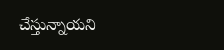చేస్తున్నాయని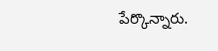పేర్కొన్నారు.